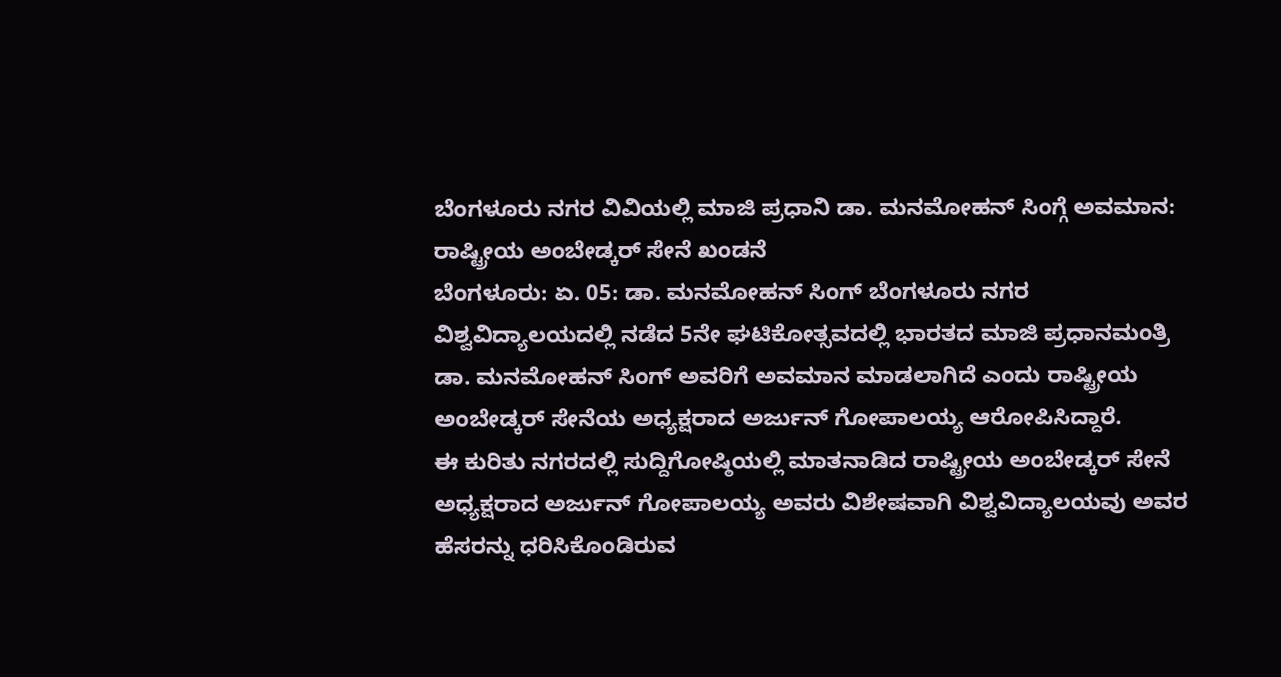ಬೆಂಗಳೂರು ನಗರ ವಿವಿಯಲ್ಲಿ ಮಾಜಿ ಪ್ರಧಾನಿ ಡಾ. ಮನಮೋಹನ್ ಸಿಂಗ್ಗೆ ಅವಮಾನ: ರಾಷ್ಟ್ರೀಯ ಅಂಬೇಡ್ಕರ್ ಸೇನೆ ಖಂಡನೆ
ಬೆಂಗಳೂರು: ಏ. 05: ಡಾ. ಮನಮೋಹನ್ ಸಿಂಗ್ ಬೆಂಗಳೂರು ನಗರ ವಿಶ್ವವಿದ್ಯಾಲಯದಲ್ಲಿ ನಡೆದ 5ನೇ ಘಟಿಕೋತ್ಸವದಲ್ಲಿ ಭಾರತದ ಮಾಜಿ ಪ್ರಧಾನಮಂತ್ರಿ ಡಾ. ಮನಮೋಹನ್ ಸಿಂಗ್ ಅವರಿಗೆ ಅವಮಾನ ಮಾಡಲಾಗಿದೆ ಎಂದು ರಾಷ್ಟ್ರೀಯ ಅಂಬೇಡ್ಕರ್ ಸೇನೆಯ ಅಧ್ಯಕ್ಷರಾದ ಅರ್ಜುನ್ ಗೋಪಾಲಯ್ಯ ಆರೋಪಿಸಿದ್ದಾರೆ.
ಈ ಕುರಿತು ನಗರದಲ್ಲಿ ಸುದ್ದಿಗೋಷ್ಠಿಯಲ್ಲಿ ಮಾತನಾಡಿದ ರಾಷ್ಟ್ರೀಯ ಅಂಬೇಡ್ಕರ್ ಸೇನೆ ಅಧ್ಯಕ್ಷರಾದ ಅರ್ಜುನ್ ಗೋಪಾಲಯ್ಯ ಅವರು ವಿಶೇಷವಾಗಿ ವಿಶ್ವವಿದ್ಯಾಲಯವು ಅವರ ಹೆಸರನ್ನು ಧರಿಸಿಕೊಂಡಿರುವ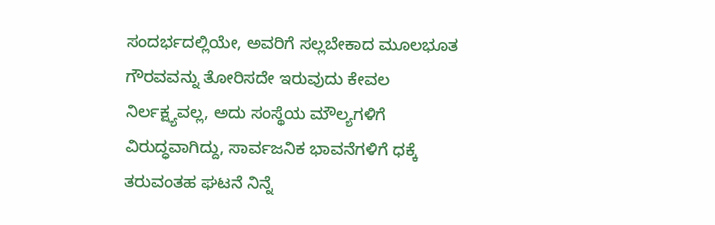ಸಂದರ್ಭದಲ್ಲಿಯೇ, ಅವರಿಗೆ ಸಲ್ಲಬೇಕಾದ ಮೂಲಭೂತ ಗೌರವವನ್ನು ತೋರಿಸದೇ ಇರುವುದು ಕೇವಲ ನಿರ್ಲಕ್ಷ್ಯವಲ್ಲ, ಅದು ಸಂಸ್ಥೆಯ ಮೌಲ್ಯಗಳಿಗೆ ವಿರುದ್ಧವಾಗಿದ್ದು, ಸಾರ್ವಜನಿಕ ಭಾವನೆಗಳಿಗೆ ಧಕ್ಕೆ ತರುವಂತಹ ಘಟನೆ ನಿನ್ನೆ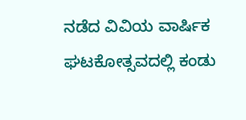ನಡೆದ ವಿವಿಯ ವಾರ್ಷಿಕ ಘಟಕೋತ್ಸವದಲ್ಲಿ ಕಂಡು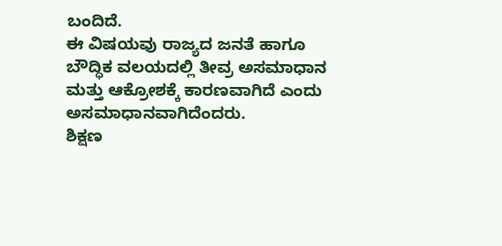ಬಂದಿದೆ.
ಈ ವಿಷಯವು ರಾಜ್ಯದ ಜನತೆ ಹಾಗೂ ಬೌದ್ಧಿಕ ವಲಯದಲ್ಲಿ ತೀವ್ರ ಅಸಮಾಧಾನ ಮತ್ತು ಆಕ್ರೋಶಕ್ಕೆ ಕಾರಣವಾಗಿದೆ ಎಂದು ಅಸಮಾಧಾನವಾಗಿದೆಂದರು.
ಶಿಕ್ಷಣ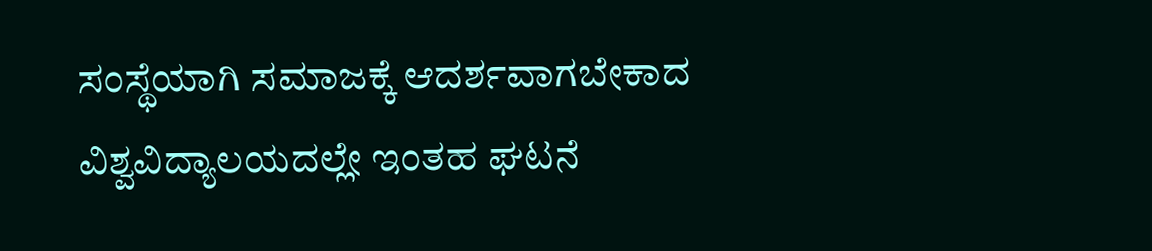ಸಂಸ್ಥೆಯಾಗಿ ಸಮಾಜಕ್ಕೆ ಆದರ್ಶವಾಗಬೇಕಾದ ವಿಶ್ವವಿದ್ಯಾಲಯದಲ್ಲೇ ಇಂತಹ ಘಟನೆ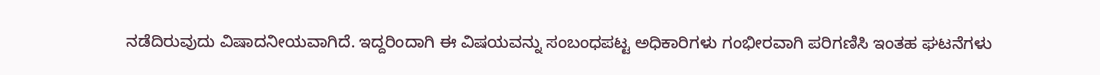ನಡೆದಿರುವುದು ವಿಷಾದನೀಯವಾಗಿದೆ. ಇದ್ದರಿಂದಾಗಿ ಈ ವಿಷಯವನ್ನು ಸಂಬಂಧಪಟ್ಟ ಅಧಿಕಾರಿಗಳು ಗಂಭೀರವಾಗಿ ಪರಿಗಣಿಸಿ ಇಂತಹ ಘಟನೆಗಳು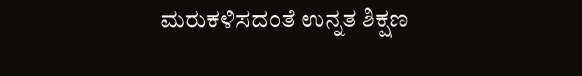ಮರುಕಳಿಸದಂತೆ ಉನ್ನತ ಶಿಕ್ಷಣ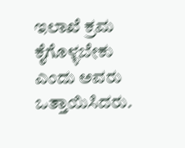ಇಲಾಖೆ ಕ್ರಮ ಕೈಗೊಳ್ಳಬೇಕು ಎಂದು ಅವರು ಒತ್ತಾಯಿಸಿದರು.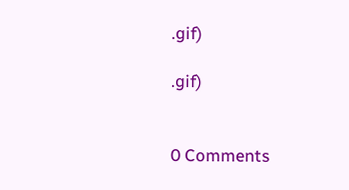.gif)

.gif)


0 Comments